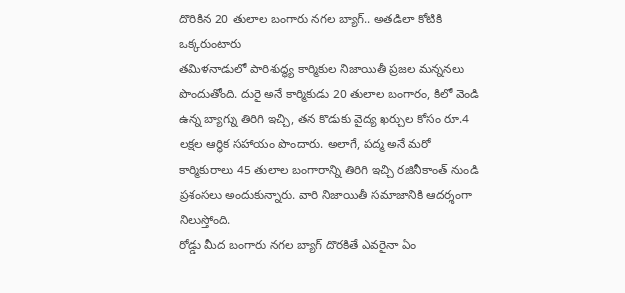దొరికిన 20 తులాల బంగారు నగల బ్యాగ్.. అతడిలా కోటికి ఒక్కరుంటారు
తమిళనాడులో పారిశుద్ధ్య కార్మికుల నిజాయితీ ప్రజల మన్ననలు పొందుతోంది. దురై అనే కార్మికుడు 20 తులాల బంగారం, కిలో వెండి ఉన్న బ్యాగ్ను తిరిగి ఇచ్చి, తన కొడుకు వైద్య ఖర్చుల కోసం రూ.4 లక్షల ఆర్థిక సహాయం పొందారు. అలాగే, పద్మ అనే మరో కార్మికురాలు 45 తులాల బంగారాన్ని తిరిగి ఇచ్చి రజినీకాంత్ నుండి ప్రశంసలు అందుకున్నారు. వారి నిజాయితీ సమాజానికి ఆదర్శంగా నిలుస్తోంది.
రోడ్డు మీద బంగారు నగల బ్యాగ్ దొరకితే ఎవరైనా ఏం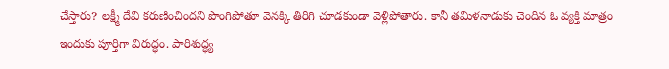చేస్తారు? లక్ష్మీ దేవి కరుణించిందని పొంగిపోతూ వెనక్కి తిరిగి చూడకుండా వెళ్లిపోతారు. కానీ తమిళనాడుకు చెందిన ఓ వ్యక్తి మాత్రం ఇందుకు పూర్తిగా విరుద్ధం. పారిశుద్ధ్య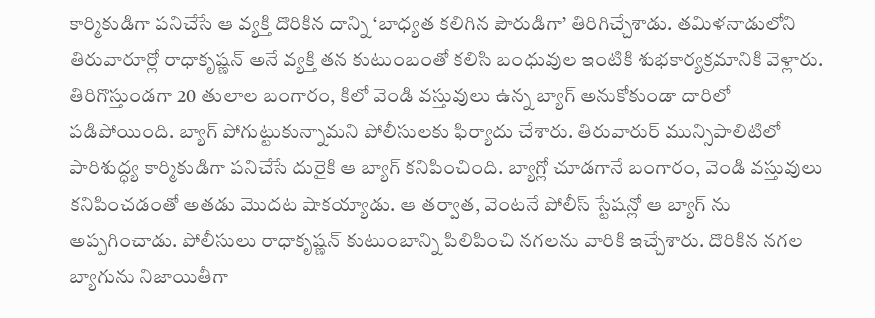కార్మికుడిగా పనిచేసే ఆ వ్యక్తి దొరికిన దాన్ని ‘బాధ్యత కలిగిన పౌరుడిగా’ తిరిగిచ్చేశాడు. తమిళనాడులోని తిరువారూర్లో రాధాకృష్ణన్ అనే వ్యక్తి తన కుటుంబంతో కలిసి బంధువుల ఇంటికి శుభకార్యక్రమానికి వెళ్లారు. తిరిగొస్తుండగా 20 తులాల బంగారం, కిలో వెండి వస్తువులు ఉన్న బ్యాగ్ అనుకోకుండా దారిలో పడిపోయింది. బ్యాగ్ పోగుట్టుకున్నామని పోలీసులకు ఫిర్యాదు చేశారు. తిరువారుర్ మున్సిపాలిటిలో పారిశుద్ధ్య కార్మికుడిగా పనిచేసే దురైకి ఆ బ్యాగ్ కనిపించింది. బ్యాగ్లో చూడగానే బంగారం, వెండి వస్తువులు కనిపించడంతో అతడు మొదట షాకయ్యాడు. ఆ తర్వాత, వెంటనే పోలీస్ స్టేషన్లో ఆ బ్యాగ్ ను అప్పగించాడు. పోలీసులు రాధాకృష్ణన్ కుటుంబాన్ని పిలిపించి నగలను వారికి ఇచ్చేశారు. దొరికిన నగల బ్యాగును నిజాయితీగా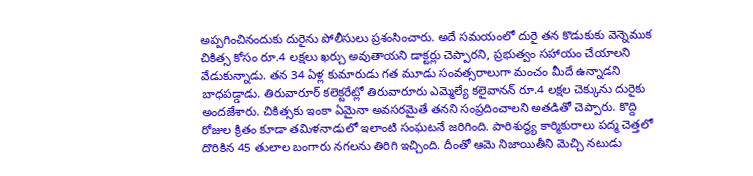అప్పగించినందుకు దురైను పోలీసులు ప్రశంసించారు. అదే సమయంలో దురై తన కొడుకుకు వెన్నెముక చికిత్స కోసం రూ.4 లక్షలు ఖర్చు అవుతాయని డాక్టర్లు చెప్పారని, ప్రభుత్వం సహాయం చేయాలని వేడుకున్నాడు. తన 34 ఏళ్ల కుమారుడు గత మూడు సంవత్సరాలుగా మంచం మీదే ఉన్నాడని బాధపడ్డాడు. తిరువారూర్ కలెక్టరేట్లో తిరువారూరు ఎమ్మెల్యే కలైవానన్ రూ.4 లక్షల చెక్కును దురైకు అందజేశారు. చికిత్సకు ఇంకా ఏమైనా అవసరమైతే తనని సంప్రదించాలని అతడితో చెప్పారు. కొద్ది రోజుల క్రితం కూడా తమిళనాడులో ఇలాంటి సంఘటనే జరిగింది. పారిశుద్ధ్య కార్మికురాలు పద్మ చెత్తలో దొరికిన 45 తులాల బంగారు నగలను తిరిగి ఇచ్చింది. దీంతో ఆమె నిజాయితీని మెచ్చి నటుడు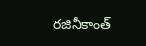రజినీకాంత్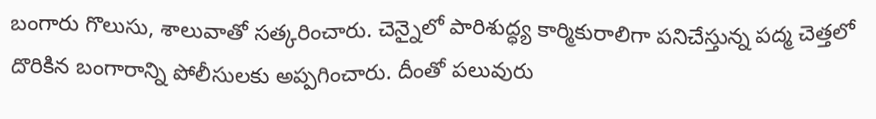బంగారు గొలుసు, శాలువాతో సత్కరించారు. చెన్నైలో పారిశుద్ధ్య కార్మికురాలిగా పనిచేస్తున్న పద్మ చెత్తలో దొరికిన బంగారాన్ని పోలీసులకు అప్పగించారు. దీంతో పలువురు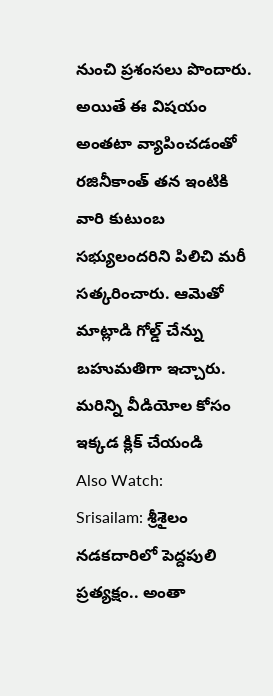నుంచి ప్రశంసలు పొందారు. అయితే ఈ విషయం అంతటా వ్యాపించడంతో రజినీకాంత్ తన ఇంటికి వారి కుటుంబ సభ్యులందరిని పిలిచి మరీ సత్కరించారు. ఆమెతో మాట్లాడి గోల్డ్ చేన్ను బహుమతిగా ఇచ్చారు.
మరిన్ని వీడియోల కోసం ఇక్కడ క్లిక్ చేయండి
Also Watch:
Srisailam: శ్రీశైలం నడకదారిలో పెద్దపులి ప్రత్యక్షం.. అంతా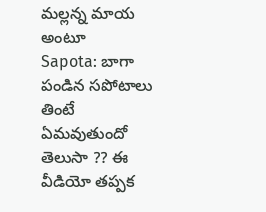మల్లన్న మాయ అంటూ
Sapota: బాగా పండిన సపోటాలు తింటే ఏమవుతుందో తెలుసా ?? ఈ వీడియో తప్పక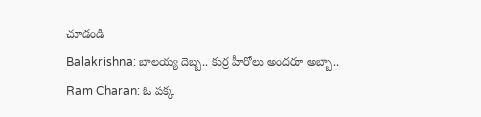చూడండి
Balakrishna: బాలయ్య దెబ్బ.. కుర్ర హీరోలు అందరూ అబ్బా..
Ram Charan: ఓ పక్క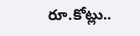రూ.కోట్లు..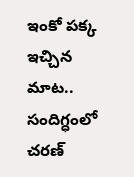ఇంకో పక్క ఇచ్చిన మాట.. సందిగ్ధంలో చరణ్